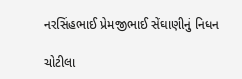નરસિંહભાઈ પ્રેમજીભાઈ સેંઘાણીનું નિધન

ચોટીલા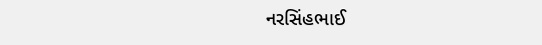નરસિંહભાઈ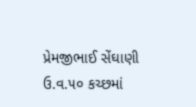પ્રેમજીભાઈ સેંઘાણી ઉ.વ.૫૦ કચ્છમાં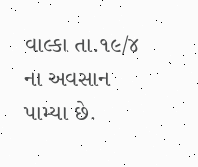વાલ્કા તા.૧૯/૪ ના અવસાન પામ્યા છે.